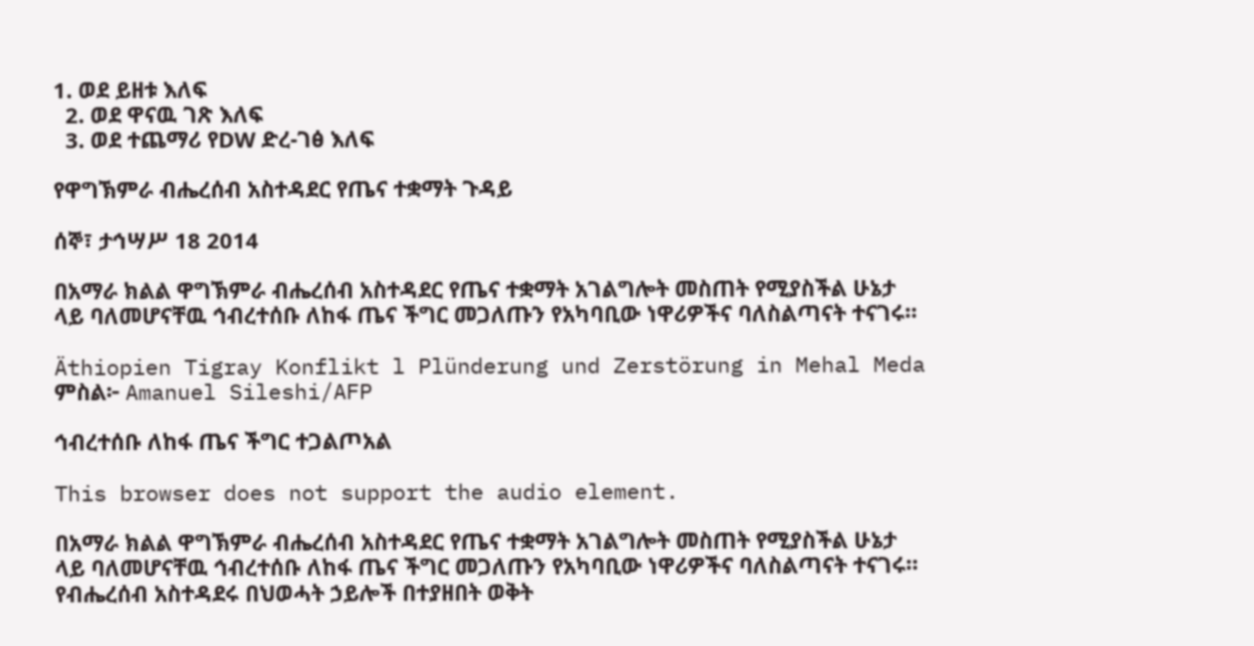1. ወደ ይዘቱ እለፍ
  2. ወደ ዋናዉ ገጽ እለፍ
  3. ወደ ተጨማሪ የDW ድረ-ገፅ እለፍ

የዋግኽምራ ብሔረሰብ አስተዳደር የጤና ተቋማት ጉዳይ

ሰኞ፣ ታኅሣሥ 18 2014

በአማራ ክልል ዋግኽምራ ብሔረሰብ አስተዳደር የጤና ተቋማት አገልግሎት መስጠት የሚያስችል ሁኔታ  ላይ ባለመሆናቸዉ ኅብረተሰቡ ለከፋ ጤና ችግር መጋለጡን የአካባቢው ነዋሪዎችና ባለስልጣናት ተናገሩ።

Äthiopien Tigray Konflikt l Plünderung und Zerstörung in Mehal Meda
ምስል፦ Amanuel Sileshi/AFP

ኅብረተሰቡ ለከፋ ጤና ችግር ተጋልጦአል

This browser does not support the audio element.

በአማራ ክልል ዋግኽምራ ብሔረሰብ አስተዳደር የጤና ተቋማት አገልግሎት መስጠት የሚያስችል ሁኔታ  ላይ ባለመሆናቸዉ ኅብረተሰቡ ለከፋ ጤና ችግር መጋለጡን የአካባቢው ነዋሪዎችና ባለስልጣናት ተናገሩ። የብሔረሰብ አስተዳደሩ በህወሓት ኃይሎች በተያዘበት ወቅት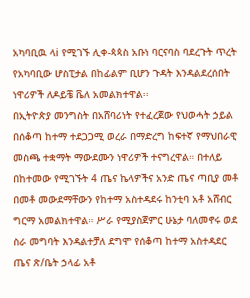አካባቢዉ ላi የሚገኙ ሊቀ-ጳጳስ አቡነ ባርናባስ ባደረጉት ጥረት የአካባቢው ሆስፒታል በከፊልም ቢሆን ጉዳት እንዳልደረሰበት ነዋሪዎች ለዶይቼ ቬለ አመልክተዋል፡፡
በኢትዮጵያ መንግስት በአሸባሪነት የተፈረጀው የህወሓት ኃይል በሰቆጣ ከተማ ተደጋጋሚ ወረራ በማድረግ ከፍተኛ የማህበራዊ መስጫ ተቋማት ማውደሙን ነዋሪዎች ተናግረዋል። በተለይ በከተመው የሚገኙት 4 ጤና ኬላዎችና አንድ ጤና ጣቢያ መቶ በመቶ መውደማቸውን የከተማ አስተዳደሩ ከንቲባ አቶ አሸብር ግርማ አመልክተዋል። ሥራ የሚያስጀምር ሁኔታ ባለመኖሩ ወደ ስራ መግባት እንዳልተቻለ ደግሞ የሰቆጣ ከተማ አስተዳደር ጤና ጽ/ቤት ኃላፊ አቶ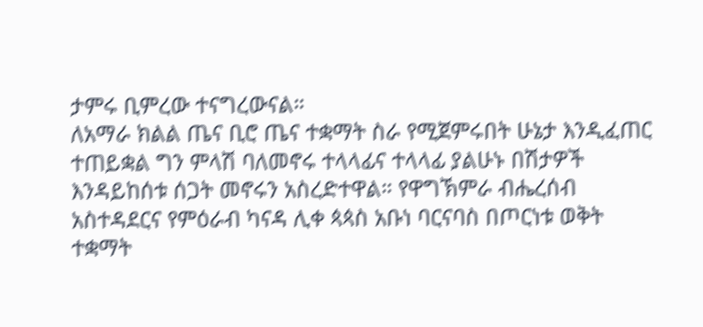ታምሩ ቢምረው ተናግረውናል።
ለአማራ ክልል ጤና ቢሮ ጤና ተቋማት ስራ የሚጀምሩበት ሁኔታ እንዲፈጠር ተጠይቋል ግን ምላሽ ባለመኖሩ ተላላፊና ተላላፊ ያልሁኑ በሽታዎች እንዳይከሰቱ ሰጋት መኖሩን አስረድተዋል። የዋግኽምራ ብሔረሰብ አስተዳደርና የምዕራብ ካናዳ ሊቀ ጳጳስ አቡነ ባርናባስ በጦርነቱ ወቅት ተቋማት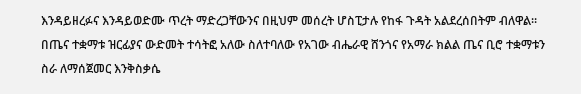እንዳይዘረፉና እንዳይወድሙ ጥረት ማድረጋቸውንና በዚህም መሰረት ሆስፒታሉ የከፋ ጉዳት አልደረሰበትም ብለዋል። በጤና ተቋማቱ ዝርፊያና ውድመት ተሳትፎ አለው ስለተባለው የአገው ብሔራዊ ሸንጎና የአማራ ክልል ጤና ቢሮ ተቋማቱን ስራ ለማሰጀመር እንቅስቃሴ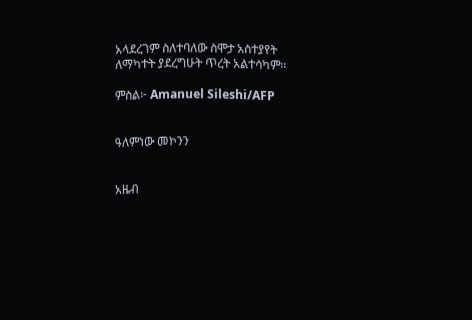አላደረገም ስለተባለው ስሞታ አስተያየት ለማካተት ያደረግሁት ጥረት አልተሳካም፡፡

ምስል፦ Amanuel Sileshi/AFP


ዓለምነው መኮንን


አዜብ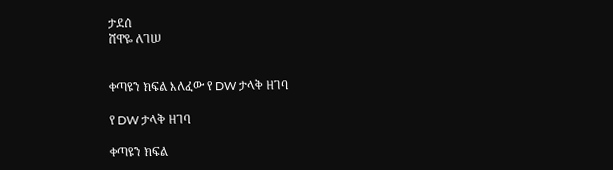ታደሰ
ሸዋዬ ለገሠ


ቀጣዩን ክፍል እለፈው የ DW ታላቅ ዘገባ

የ DW ታላቅ ዘገባ

ቀጣዩን ክፍል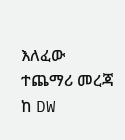እለፈው ተጨማሪ መረጃ ከ DW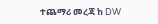ተጨማሪ መረጃ ከ DW